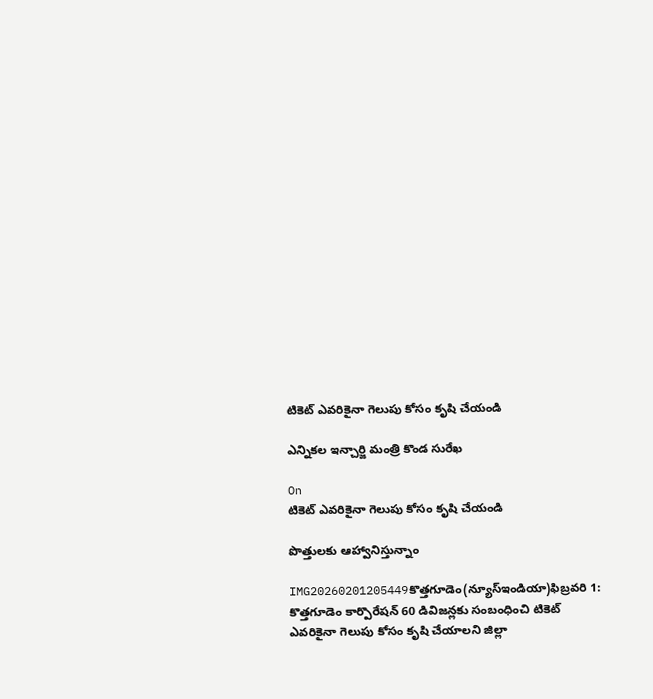టికెట్ ఎవరికైనా గెలుపు కోసం కృషి చేయండి

ఎన్నికల ఇన్చార్జి మంత్రి కొండ సురేఖ

On
టికెట్ ఎవరికైనా గెలుపు కోసం కృషి చేయండి

పొత్తులకు ఆహ్వానిస్తున్నాం

IMG20260201205449కొత్తగూడెం(న్యూస్ఇండియా)ఫిబ్రవరి 1: కొత్తగూడెం కార్పొరేషన్ 60 డివిజన్లకు సంబంధించి టికెట్ ఎవరికైనా గెలుపు కోసం కృషి చేయాలని జిల్లా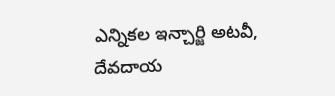ఎన్నికల ఇన్చార్జి అటవీ, దేవదాయ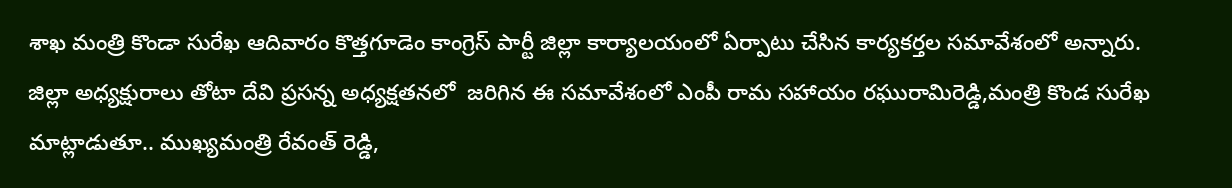శాఖ మంత్రి కొండా సురేఖ ఆదివారం కొత్తగూడెం కాంగ్రెస్ పార్టీ జిల్లా కార్యాలయంలో ఏర్పాటు చేసిన కార్యకర్తల సమావేశంలో అన్నారు. జిల్లా అధ్యక్షురాలు తోటా దేవి ప్రసన్న అధ్యక్షతనలో  జరిగిన ఈ సమావేశంలో ఎంపీ రామ సహాయం రఘురామిరెడ్డి,మంత్రి కొండ సురేఖ మాట్లాడుతూ.. ముఖ్యమంత్రి రేవంత్ రెడ్డి,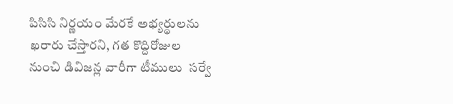పిసిసి నిర్ణయం మేరకే అభ్యర్థులను ఖరారు చేస్తారని, గత కొద్దిరోజుల నుంచి డివిజన్ల వారీగా టీములు  సర్వే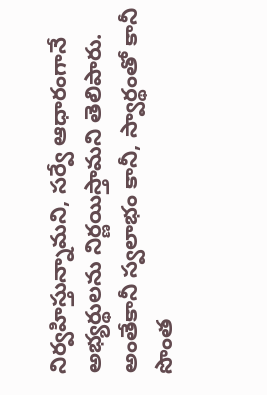నిర్వహిస్తున్నామని, సర్వే ఆధారంగానే అభ్యర్థులను నిర్ణయిస్తామని తెలిపారు. అంతేకానీ స్వలాభం కానీ, స్వార్థంతో కానీ  సొంత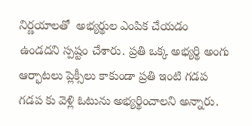నిర్ణయాలతో  అభ్యర్థుల ఎంపిక చేయడం ఉండదని స్పష్టం చేశారు. ప్రతి ఒక్క అభ్యర్థి అంగు ఆర్భాటలు ప్లెక్సీలు కాకుండా ప్రతి ఇంటి గడప గడప కు వెళ్లి ఓటును అభ్యర్థించాలని అన్నారు.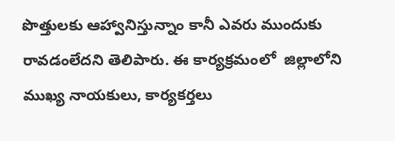పొత్తులకు ఆహ్వానిస్తున్నాం కానీ ఎవరు ముందుకు రావడంలేదని తెలిపారు. ఈ కార్యక్రమంలో  జిల్లాలోని ముఖ్య నాయకులు, కార్యకర్తలు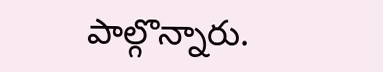పాల్గొన్నారు.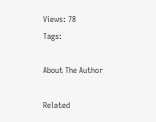Views: 78
Tags:

About The Author

Related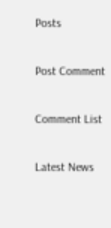Posts

Post Comment

Comment List

Latest News